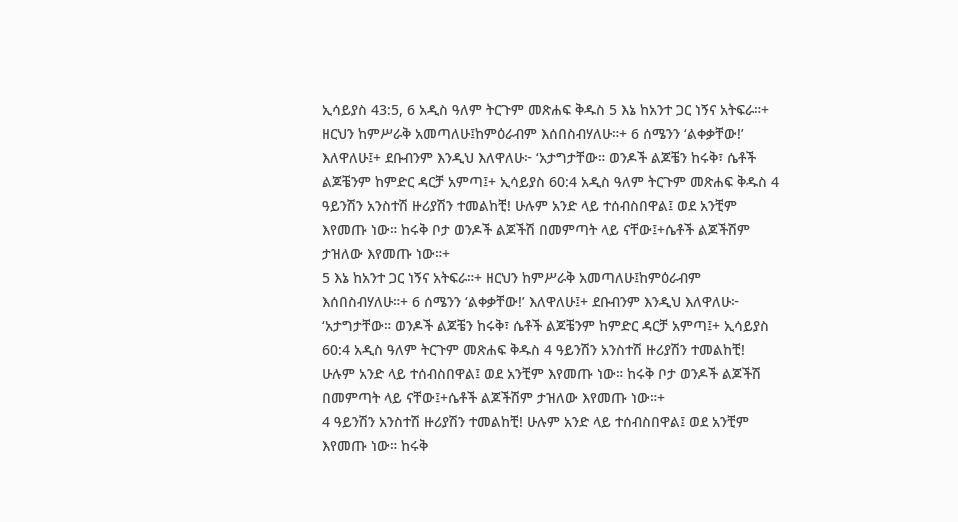ኢሳይያስ 43:5, 6 አዲስ ዓለም ትርጉም መጽሐፍ ቅዱስ 5 እኔ ከአንተ ጋር ነኝና አትፍራ።+ ዘርህን ከምሥራቅ አመጣለሁ፤ከምዕራብም እሰበስብሃለሁ።+ 6 ሰሜንን ‘ልቀቃቸው!’ እለዋለሁ፤+ ደቡብንም እንዲህ እለዋለሁ፦ ‘አታግታቸው። ወንዶች ልጆቼን ከሩቅ፣ ሴቶች ልጆቼንም ከምድር ዳርቻ አምጣ፤+ ኢሳይያስ 60:4 አዲስ ዓለም ትርጉም መጽሐፍ ቅዱስ 4 ዓይንሽን አንስተሽ ዙሪያሽን ተመልከቺ! ሁሉም አንድ ላይ ተሰብስበዋል፤ ወደ አንቺም እየመጡ ነው። ከሩቅ ቦታ ወንዶች ልጆችሽ በመምጣት ላይ ናቸው፤+ሴቶች ልጆችሽም ታዝለው እየመጡ ነው።+
5 እኔ ከአንተ ጋር ነኝና አትፍራ።+ ዘርህን ከምሥራቅ አመጣለሁ፤ከምዕራብም እሰበስብሃለሁ።+ 6 ሰሜንን ‘ልቀቃቸው!’ እለዋለሁ፤+ ደቡብንም እንዲህ እለዋለሁ፦ ‘አታግታቸው። ወንዶች ልጆቼን ከሩቅ፣ ሴቶች ልጆቼንም ከምድር ዳርቻ አምጣ፤+ ኢሳይያስ 60:4 አዲስ ዓለም ትርጉም መጽሐፍ ቅዱስ 4 ዓይንሽን አንስተሽ ዙሪያሽን ተመልከቺ! ሁሉም አንድ ላይ ተሰብስበዋል፤ ወደ አንቺም እየመጡ ነው። ከሩቅ ቦታ ወንዶች ልጆችሽ በመምጣት ላይ ናቸው፤+ሴቶች ልጆችሽም ታዝለው እየመጡ ነው።+
4 ዓይንሽን አንስተሽ ዙሪያሽን ተመልከቺ! ሁሉም አንድ ላይ ተሰብስበዋል፤ ወደ አንቺም እየመጡ ነው። ከሩቅ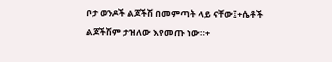ቦታ ወንዶች ልጆችሽ በመምጣት ላይ ናቸው፤+ሴቶች ልጆችሽም ታዝለው እየመጡ ነው።+